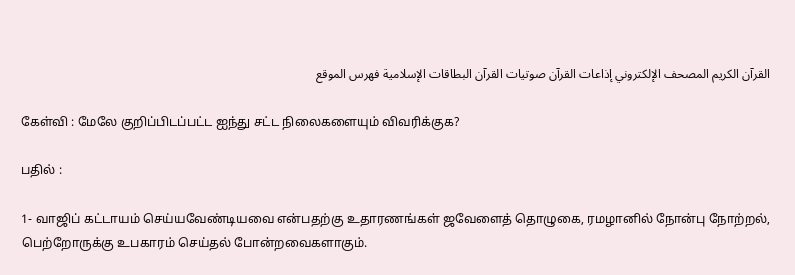القرآن الكريم المصحف الإلكتروني إذاعات القرآن صوتيات القرآن البطاقات الإسلامية فهرس الموقع

கேள்வி : மேலே குறிப்பிடப்பட்ட ஐந்து சட்ட நிலைகளையும் விவரிக்குக?

பதில் :

1- வாஜிப் கட்டாயம் செய்யவேண்டியவை என்பதற்கு உதாரணங்கள் ஜவேளைத் தொழுகை, ரமழானில் நோன்பு நோற்றல், பெற்றோருக்கு உபகாரம் செய்தல் போன்றவைகளாகும்.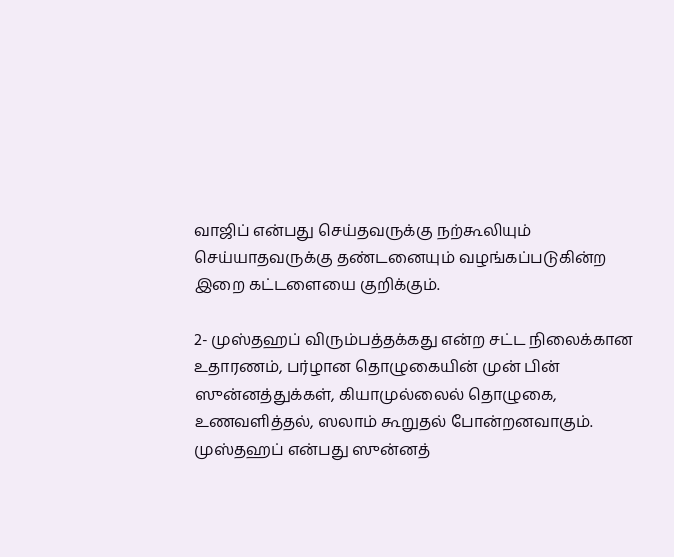வாஜிப் என்பது செய்தவருக்கு நற்கூலியும் செய்யாதவருக்கு தண்டனையும் வழங்கப்படுகின்ற இறை கட்டளையை குறிக்கும்.

2- முஸ்தஹப் விரும்பத்தக்கது என்ற சட்ட நிலைக்கான உதாரணம், பர்ழான தொழுகையின் முன் பின் ஸுன்னத்துக்கள், கியாமுல்லைல் தொழுகை, உணவளித்தல், ஸலாம் கூறுதல் போன்றனவாகும். முஸ்தஹப் என்பது ஸுன்னத்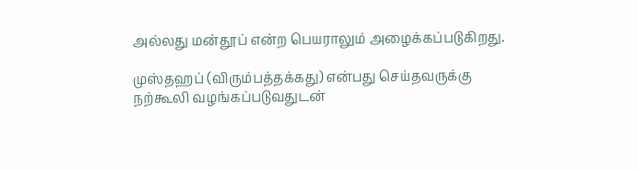அல்லது மன்தூப் என்ற பெயராலும் அழைக்கப்படுகிறது.

முஸ்தஹப் (விரும்பத்தக்கது) என்பது செய்தவருக்கு நற்கூலி வழங்கப்படுவதுடன்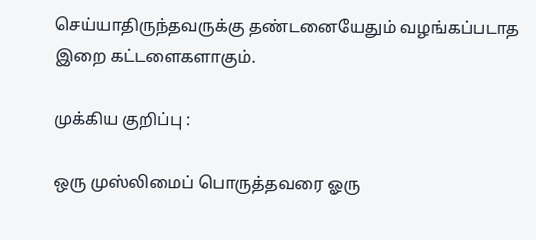செய்யாதிருந்தவருக்கு தண்டனையேதும் வழங்கப்படாத இறை கட்டளைகளாகும்.

முக்கிய குறிப்பு :

ஒரு முஸ்லிமைப் பொருத்தவரை ஓரு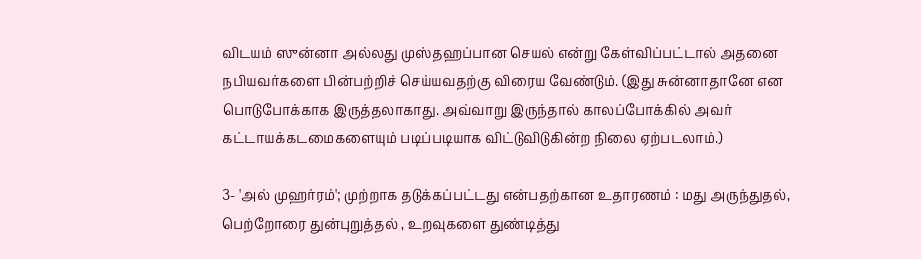விடயம் ஸுன்னா அல்லது முஸ்தஹப்பான செயல் என்று கேள்விப்பட்டால் அதனை நபியவர்களை பின்பற்றிச் செய்யவதற்கு விரைய வேண்டும். (இது சுன்னாதானே என பொடுபோக்காக இருத்தலாகாது. அவ்வாறு இருந்தால் காலப்போக்கில் அவர் கட்டாயக்கடமைகளையும் படிப்படியாக விட்டுவிடுகின்ற நிலை ஏற்படலாம்.)

3- 'அல் முஹர்ரம்'; முற்றாக தடுக்கப்பட்டது என்பதற்கான உதாரணம் : மது அருந்துதல், பெற்றோரை துன்புறுத்தல் , உறவுகளை துண்டித்து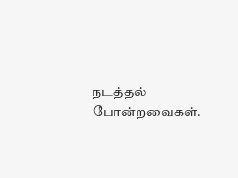நடத்தல் போன்றவைகள்.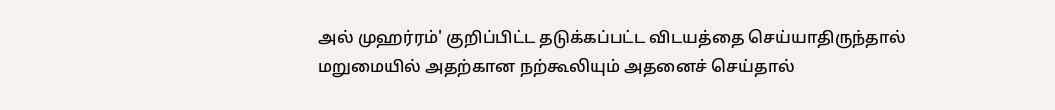அல் முஹர்ரம்' குறிப்பிட்ட தடுக்கப்பட்ட விடயத்தை செய்யாதிருந்தால் மறுமையில் அதற்கான நற்கூலியும் அதனைச் செய்தால்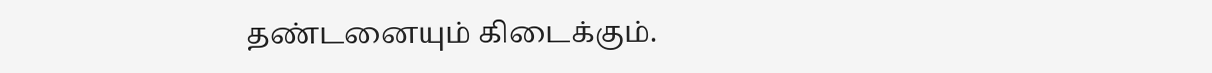தண்டனையும் கிடைக்கும்.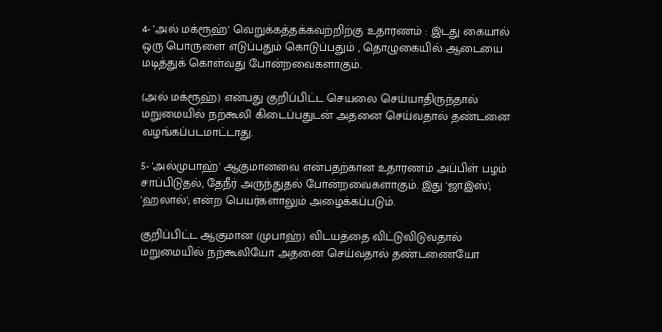4- 'அல் மக்ரூஹ்' வெறுக்கத்தக்கவற்றிற்கு உதாரணம் : இடது கையால் ஒரு பொருளை எடுப்பதும் கொடுப்பதும் , தொழுகையில் ஆடையை மடித்துக் கொள்வது போன்றவைகளாகும்.

(அல் மக்ரூஹ்) என்பது குறிப்பிட்ட செயலை செய்யாதிருந்தால் மறுமையில் நற்கூலி கிடைப்பதுடன் அதனை செய்வதால் தண்டனை வழங்கப்படமாட்டாது.

5- 'அல்முபாஹ்' ஆகுமானவை என்பதற்கான உதாரணம் அப்பிள் பழம் சாப்பிடுதல், தேநீர் அருந்துதல் போன்றவைகளாகும். இது 'ஜாஇஸ்'; 'ஹலால்'; என்ற பெயர்களாலும் அழைக்கப்படும்.

குறிப்பிட்ட ஆகுமான (முபாஹ்) விடயத்தை விட்டுவிடுவதால் மறுமையில் நற்கூலியோ அதனை செய்வதால் தண்டணையோ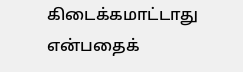கிடைக்கமாட்டாது என்பதைக்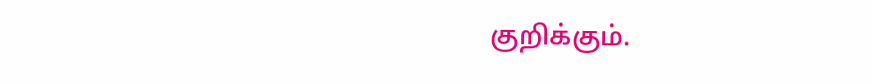குறிக்கும்.